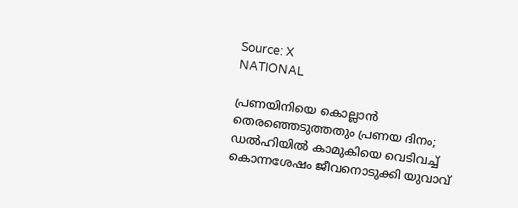Source: X
NATIONAL

പ്രണയിനിയെ കൊല്ലാൻ തെരഞ്ഞെടുത്തതും പ്രണയ ദിനം; ഡൽഹിയിൽ കാമുകിയെ വെടിവച്ച് കൊന്നശേഷം ജീവനൊടുക്കി യുവാവ്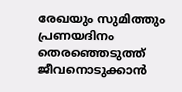രേഖയും സുമിത്തും പ്രണയദിനം തെരഞ്ഞെടുത്ത് ജീവനൊടുക്കാൻ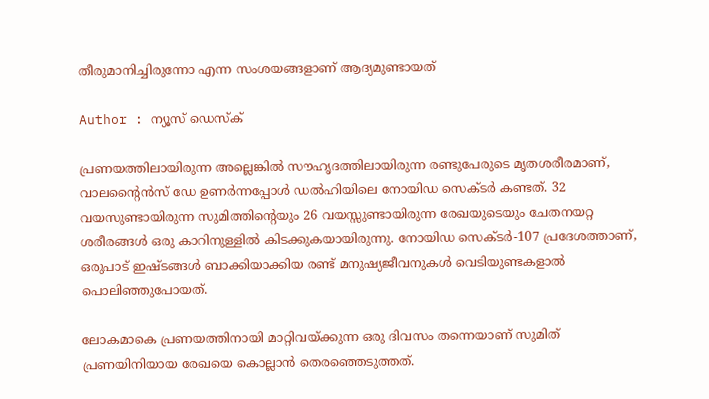തീരുമാനിച്ചിരുന്നോ എന്ന സംശയങ്ങളാണ് ആദ്യമുണ്ടായത്

Author : ന്യൂസ് ഡെസ്ക്

പ്രണയത്തിലായിരുന്ന അല്ലെങ്കിൽ സൗഹൃദത്തിലായിരുന്ന രണ്ടുപേരുടെ മൃതശരീരമാണ്, വാലൻ്റൈൻസ് ഡേ ഉണർന്നപ്പോൾ ഡൽഹിയിലെ നോയിഡ സെക്ടർ കണ്ടത്. 32 വയസുണ്ടായിരുന്ന സുമിത്തിൻ്റെയും 26 വയസ്സുണ്ടായിരുന്ന രേഖയുടെയും ചേതനയറ്റ ശരീരങ്ങൾ ഒരു കാറിനുള്ളിൽ കിടക്കുകയായിരുന്നു. നോയിഡ സെക്ടർ-107 പ്രദേശത്താണ്, ഒരുപാട് ഇഷ്ടങ്ങൾ ബാക്കിയാക്കിയ രണ്ട് മനുഷ്യജീവനുകൾ വെടിയുണ്ടകളാൽ പൊലിഞ്ഞുപോയത്.

ലോകമാകെ പ്രണയത്തിനായി മാറ്റിവയ്ക്കുന്ന ഒരു ദിവസം തന്നെയാണ് സുമിത് പ്രണയിനിയായ രേഖയെ കൊല്ലാൻ തെരഞ്ഞെടുത്തത്.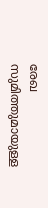രേഖ സുമിത്തുമായുള്ള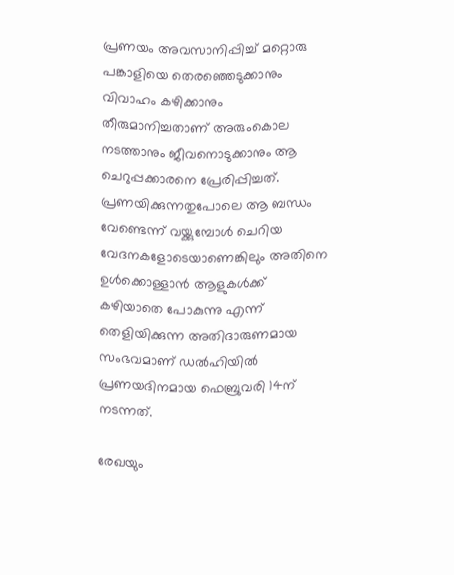പ്രണയം അവസാനിപ്പിച്ച് മറ്റൊരു പങ്കാളിയെ തെരഞ്ഞെടുക്കാനും വിവാഹം കഴിക്കാനും തീരുമാനിച്ചതാണ് അരുംകൊല നടത്താനും ജീവനൊടുക്കാനും ആ ചെറുപ്പക്കാരനെ പ്രേരിപ്പിച്ചത്. പ്രണയിക്കുന്നതുപോലെ ആ ബന്ധം വേണ്ടെന്ന് വയ്ക്കുമ്പോൾ ചെറിയ വേദനകളോടെയാണെങ്കിലും അതിനെ ഉൾക്കൊള്ളാൻ ആളുകൾക്ക് കഴിയാതെ പോകുന്നു എന്ന് തെളിയിക്കുന്ന അതിദാരുണമായ സംഭവമാണ് ഡൽഹിയിൽ പ്രണയദിനമായ ഫെബ്രുവരി 14ന് നടന്നത്.

രേഖയും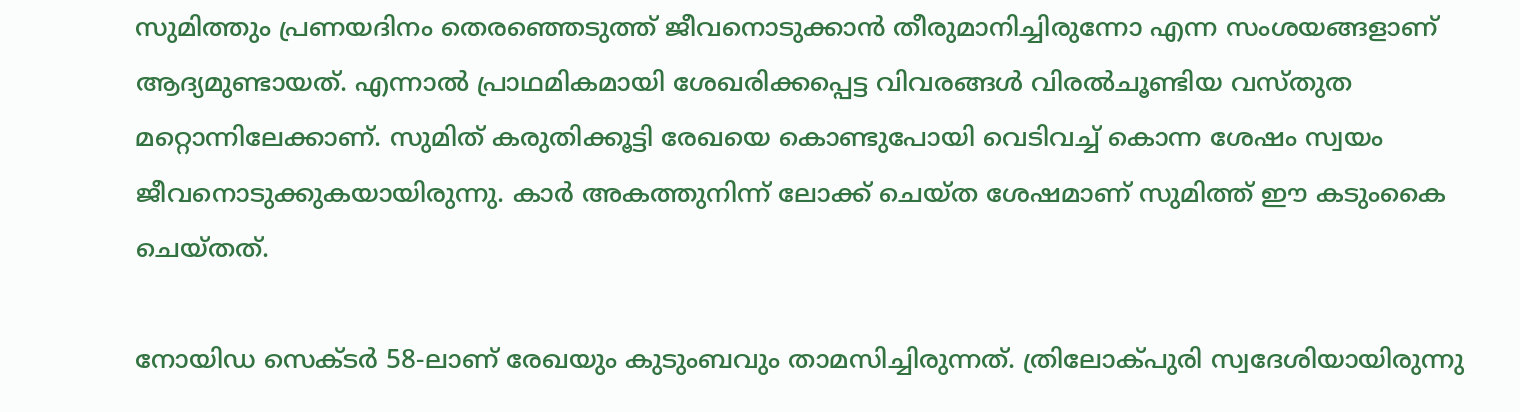സുമിത്തും പ്രണയദിനം തെരഞ്ഞെടുത്ത് ജീവനൊടുക്കാൻ തീരുമാനിച്ചിരുന്നോ എന്ന സംശയങ്ങളാണ് ആദ്യമുണ്ടായത്. എന്നാൽ പ്രാഥമികമായി ശേഖരിക്കപ്പെട്ട വിവരങ്ങൾ വിരൽചൂണ്ടിയ വസ്തുത മറ്റൊന്നിലേക്കാണ്. സുമിത് കരുതിക്കൂട്ടി രേഖയെ കൊണ്ടുപോയി വെടിവച്ച് കൊന്ന ശേഷം സ്വയം ജീവനൊടുക്കുകയായിരുന്നു. കാർ അകത്തുനിന്ന് ലോക്ക് ചെയ്ത ശേഷമാണ് സുമിത്ത് ഈ കടുംകൈ ചെയ്തത്.

നോയിഡ സെക്ടർ 58-ലാണ് രേഖയും കുടുംബവും താമസിച്ചിരുന്നത്. ത്രിലോക്പുരി സ്വദേശിയായിരുന്നു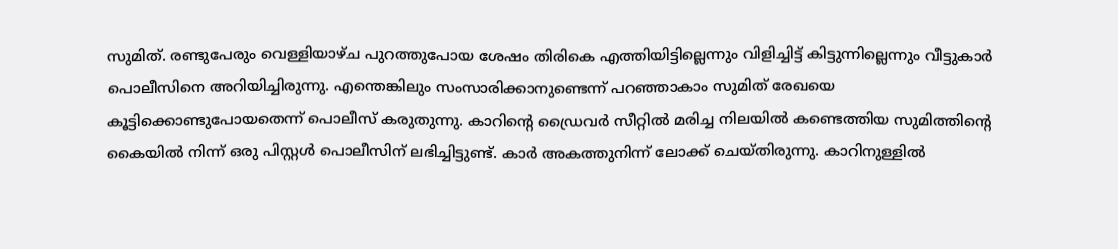സുമിത്. രണ്ടുപേരും വെള്ളിയാഴ്ച പുറത്തുപോയ ശേഷം തിരികെ എത്തിയിട്ടില്ലെന്നും വിളിച്ചിട്ട് കിട്ടുന്നില്ലെന്നും വീട്ടുകാർ പൊലീസിനെ അറിയിച്ചിരുന്നു. എന്തെങ്കിലും സംസാരിക്കാനുണ്ടെന്ന് പറഞ്ഞാകാം സുമിത് രേഖയെ കൂട്ടിക്കൊണ്ടുപോയതെന്ന് പൊലീസ് കരുതുന്നു. കാറിൻ്റെ ഡ്രൈവർ സീറ്റിൽ മരിച്ച നിലയിൽ കണ്ടെത്തിയ സുമിത്തിൻ്റെ കൈയിൽ നിന്ന് ഒരു പിസ്റ്റൾ പൊലീസിന് ലഭിച്ചിട്ടുണ്ട്. കാർ അകത്തുനിന്ന് ലോക്ക് ചെയ്തിരുന്നു. കാറിനുള്ളിൽ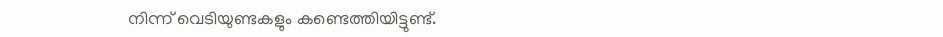നിന്ന് വെടിയുണ്ടകളും കണ്ടെത്തിയിട്ടുണ്ട്.